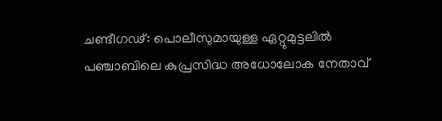ചണ്ടീഗഢ്: പൊലീസുമായുള്ള ഏറ്റുമുട്ടലില്‍ പഞ്ചാബിലെ കുപ്രസിദ്ധ അധോലോക നേതാവ്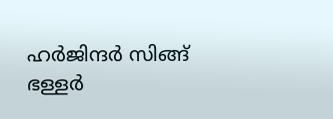ഹര്‍ജിന്ദര്‍ സിങ്ങ് ഭള്ളര്‍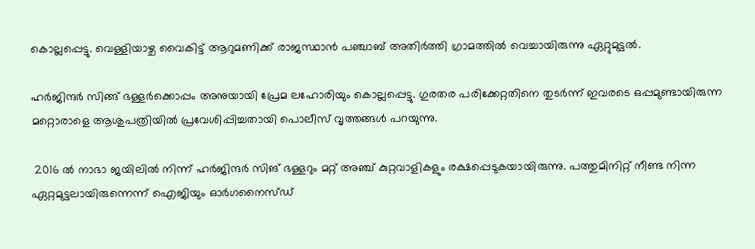കൊല്ലപ്പെട്ടു. വെള്ളിയാഴ്ച വൈകിട്ട് ആറുമണിക്ക് രാജസ്ഥാന്‍ പഞ്ചാബ് അതിര്‍ത്തി ഗ്രാമത്തില്‍ വെച്ചായിരുന്നു ഏറ്റുമുട്ടല്‍.

ഹര്‍ജിന്ദര്‍ സിങ്ങ് ഭള്ളര്‍ക്കൊപ്പം അനുയായി പ്രേമ ലഹോരിയും കൊല്ലപ്പെട്ടു. ഗുരതര പരിക്കേറ്റതിനെ തുടര്‍ന്ന് ഇവരടെ ഒപ്പമുണ്ടായിരുന്ന മറ്റൊരാളെ ആശുപത്രിയില്‍ പ്രവേശിപ്പിച്ചതായി പൊലീസ് വൃത്തങ്ങള്‍ പറയുന്നു.

 2016 ല്‍ നാഭാ ജയിലില്‍ നിന്ന് ഹര്‍ജിന്ദര്‍ സിങ് ഭള്ളറും മറ്റ് അഞ്ച് കുറ്റവാളികളും രക്ഷപ്പെടുകയായിരുന്നു. പത്തുമിനിറ്റ് നീണ്ട നിന്ന ഏറ്റമുട്ടലായിരുന്നെന്ന് ഐജിയും ഓര്‍ഗനൈസ്ഡ്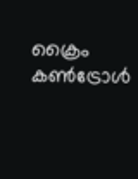ക്രൈം കണ്‍ട്രോള്‍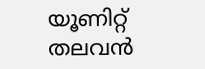യൂണിറ്റ് തലവന്‍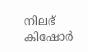നിലഭ് കിഷോര്‍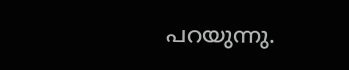പറയുന്നു.